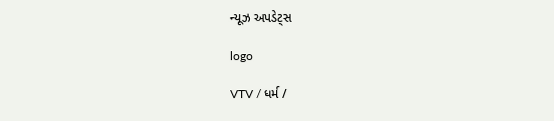ન્યૂઝ અપડેટ્સ

logo

VTV / ધર્મ /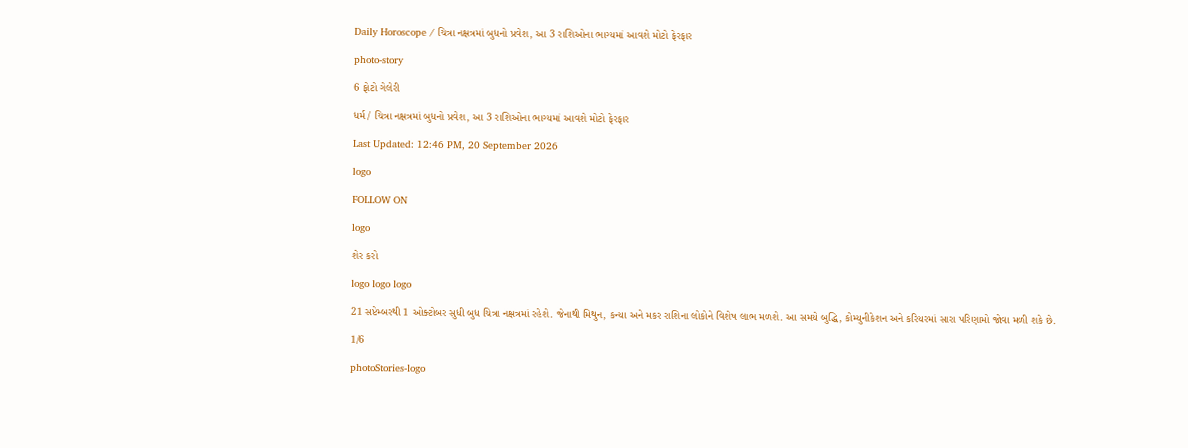Daily Horoscope / ચિત્રા નક્ષત્રમાં બુધનો પ્રવેશ, આ 3 રાશિઓના ભાગ્યમાં આવશે મોટો ફેરફાર

photo-story

6 ફોટો ગેલેરી

ધર્મ / ચિત્રા નક્ષત્રમાં બુધનો પ્રવેશ, આ 3 રાશિઓના ભાગ્યમાં આવશે મોટો ફેરફાર

Last Updated: 12:46 PM, 20 September 2026

logo

FOLLOW ON

logo

શેર કરો

logo logo logo

21 સપ્ટેમ્બરથી 1 ઓક્ટોબર સુધી બુધ ચિત્રા નક્ષત્રમાં રહેશે. જેનાથી મિથુન, કન્યા અને મકર રાશિના લોકોને વિશેષ લાભ મળશે. આ સમયે બુદ્ધિ, કોમ્યુનીકેશન અને કરિયરમાં સારા પરિણામો જોવા મળી શકે છે.

1/6

photoStories-logo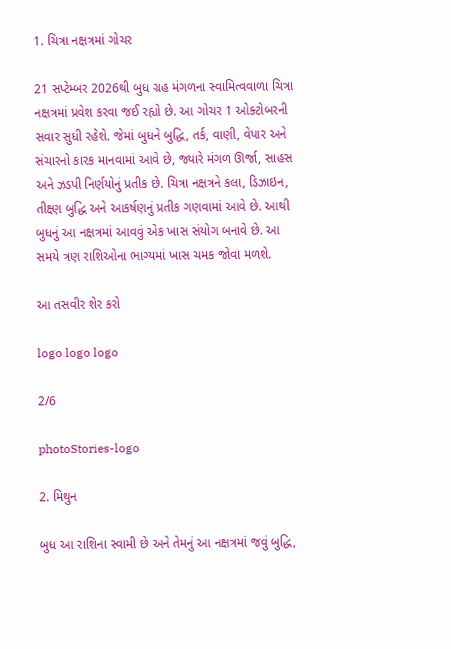1. ચિત્રા નક્ષત્રમાં ગોચર

21 સપ્ટેમ્બર 2026થી બુધ ગ્રહ મંગળના સ્વામિત્વવાળા ચિત્રા નક્ષત્રમાં પ્રવેશ કરવા જઈ રહ્યો છે. આ ગોચર 1 ઓક્ટોબરની સવાર સુધી રહેશે. જેમાં બુધને બુદ્ધિ, તર્ક, વાણી, વેપાર અને સંચારનો કારક માનવામાં આવે છે, જ્યારે મંગળ ઊર્જા, સાહસ અને ઝડપી નિર્ણયોનું પ્રતીક છે. ચિત્રા નક્ષત્રને કલા, ડિઝાઇન, તીક્ષ્ણ બુદ્ધિ અને આકર્ષણનું પ્રતીક ગણવામાં આવે છે. આથી બુધનું આ નક્ષત્રમાં આવવું એક ખાસ સંયોગ બનાવે છે. આ સમયે ત્રણ રાશિઓના ભાગ્યમાં ખાસ ચમક જોવા મળશે.

આ તસવીર શેર કરો

logo logo logo

2/6

photoStories-logo

2. મિથુન

બુધ આ રાશિના સ્વામી છે અને તેમનું આ નક્ષત્રમાં જવું બુદ્ધિ,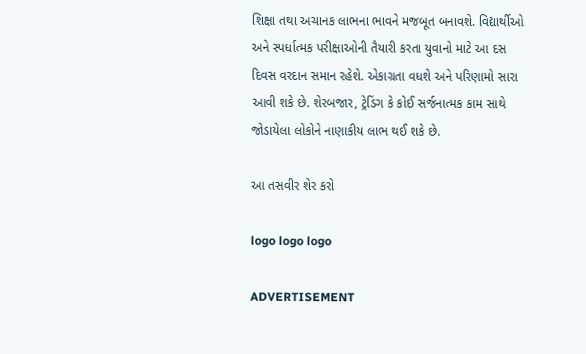શિક્ષા તથા અચાનક લાભના ભાવને મજબૂત બનાવશે. વિદ્યાર્થીઓ અને સ્પર્ધાત્મક પરીક્ષાઓની તૈયારી કરતા યુવાનો માટે આ દસ દિવસ વરદાન સમાન રહેશે. એકાગ્રતા વધશે અને પરિણામો સારા આવી શકે છે. શેરબજાર, ટ્રેડિંગ કે કોઈ સર્જનાત્મક કામ સાથે જોડાયેલા લોકોને નાણાકીય લાભ થઈ શકે છે.

આ તસવીર શેર કરો

logo logo logo

ADVERTISEMENT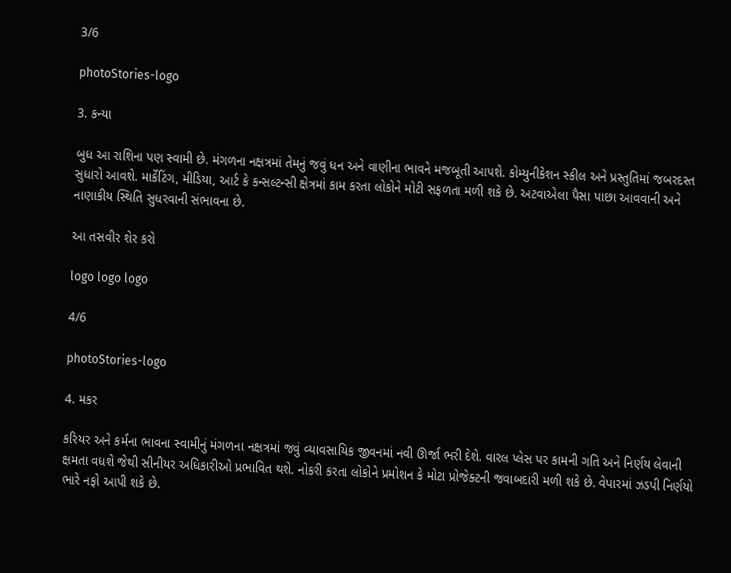3/6

photoStories-logo

3. કન્યા

બુધ આ રાશિના પણ સ્વામી છે. મંગળના નક્ષત્રમાં તેમનું જવું ધન અને વાણીના ભાવને મજબૂતી આપશે. કોમ્યુનીકેશન સ્કીલ અને પ્રસ્તુતિમાં જબરદસ્ત સુધારો આવશે. માર્કેટિંગ, મીડિયા, આર્ટ કે કન્સલ્ટન્સી ક્ષેત્રમાં કામ કરતા લોકોને મોટી સફળતા મળી શકે છે. અટવાએલા પૈસા પાછા આવવાની અને નાણાકીય સ્થિતિ સુધરવાની સંભાવના છે.

આ તસવીર શેર કરો

logo logo logo

4/6

photoStories-logo

4. મકર

કરિયર અને કર્મના ભાવના સ્વામીનું મંગળના નક્ષત્રમાં જવું વ્યાવસાયિક જીવનમાં નવી ઊર્જા ભરી દેશે. વારલ પ્લેસ પર કામની ગતિ અને નિર્ણય લેવાની ક્ષમતા વધશે જેથી સીનીયર અધિકારીઓ પ્રભાવિત થશે. નોકરી કરતા લોકોને પ્રમોશન કે મોટા પ્રોજેક્ટની જવાબદારી મળી શકે છે. વેપારમાં ઝડપી નિર્ણયો ભારે નફો આપી શકે છે.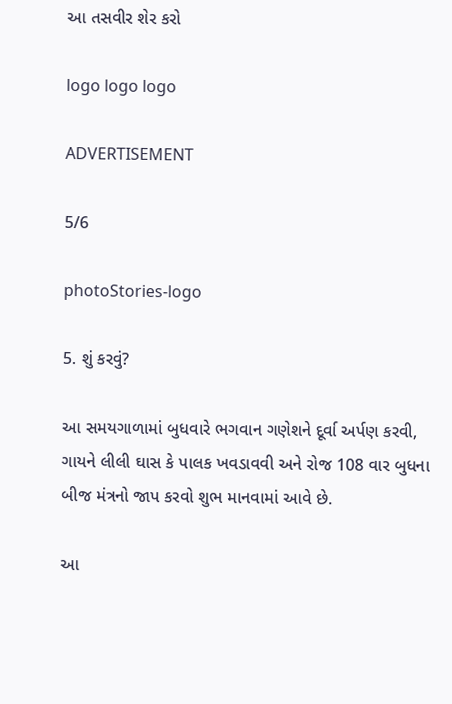આ તસવીર શેર કરો

logo logo logo

ADVERTISEMENT

5/6

photoStories-logo

5. શું કરવું?

આ સમયગાળામાં બુધવારે ભગવાન ગણેશને દૂર્વા અર્પણ કરવી, ગાયને લીલી ઘાસ કે પાલક ખવડાવવી અને રોજ 108 વાર બુધના બીજ મંત્રનો જાપ કરવો શુભ માનવામાં આવે છે.

આ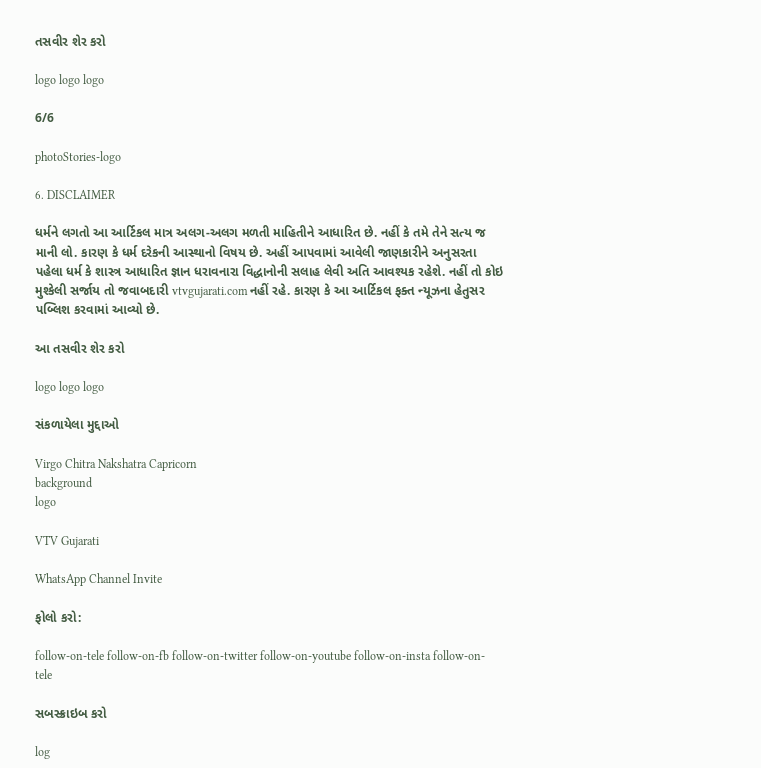તસવીર શેર કરો

logo logo logo

6/6

photoStories-logo

6. DISCLAIMER

ધર્મને લગતો આ આર્ટિકલ માત્ર અલગ-અલગ મળતી માહિતીને આધારિત છે. નહીં કે તમે તેને સત્ય જ માની લો. કારણ કે ધર્મ દરેકની આસ્થાનો વિષય છે. અહીં આપવામાં આવેલી જાણકારીને અનુસરતા પહેલા ધર્મ કે શાસ્ત્ર આધારિત જ્ઞાન ધરાવનારા વિદ્ધાનોની સલાહ લેવી અતિ આવશ્યક રહેશે. નહીં તો કોઇ મુશ્કેલી સર્જાય તો જવાબદારી vtvgujarati.com નહીં રહે. કારણ કે આ આર્ટિકલ ફક્ત ન્યૂઝના હેતુસર પબ્લિશ કરવામાં આવ્યો છે.

આ તસવીર શેર કરો

logo logo logo

સંકળાયેલા મુદ્દાઓ

Virgo Chitra Nakshatra Capricorn
background
logo

VTV Gujarati

WhatsApp Channel Invite

ફોલો કરો:

follow-on-tele follow-on-fb follow-on-twitter follow-on-youtube follow-on-insta follow-on-tele

સબસ્ક્રાઇબ કરો

log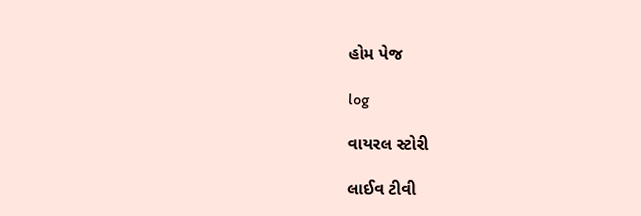હોમ પેજ

log

વાયરલ સ્ટોરી

લાઈવ ટીવી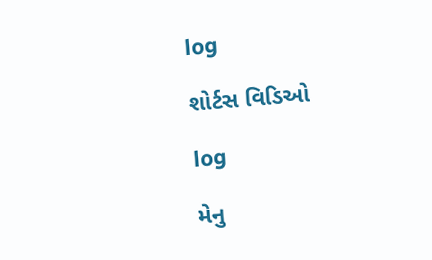log

શોર્ટસ વિડિઓ

log

મેનુ